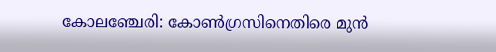കോലഞ്ചേരി: കോൺഗ്രസിനെതിരെ മുൻ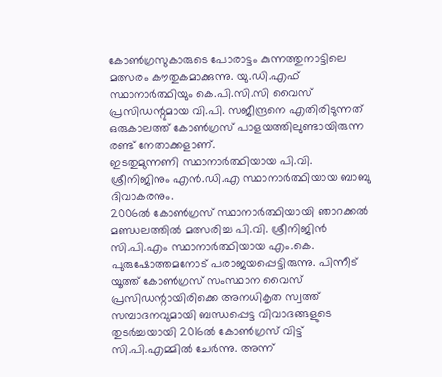കോൺഗ്രസുകാരുടെ പോരാട്ടം കുന്നത്തുനാട്ടിലെ മത്സരം കൗതുകമാക്കുന്നു. യു.ഡി.എഫ് സ്ഥാനാർത്ഥിയും കെ.പി.സി.സി വൈസ് പ്രസിഡന്റുമായ വി.പി. സജീന്ദ്രനെ എതിരിടുന്നത് ഒരുകാലത്ത് കോൺഗ്രസ് പാളയത്തിലുണ്ടായിരുന്ന രണ്ട് നേതാക്കളാണ്.
ഇടതുമുന്നണി സ്ഥാനാർത്ഥിയായ പി.വി. ശ്രീനിജിനും എൻ.ഡി.എ സ്ഥാനാർത്ഥിയായ ബാബു ദിവാകരനും.
2006ൽ കോൺഗ്രസ് സ്ഥാനാർത്ഥിയായി ഞാറക്കൽ മണ്ഡലത്തിൽ മത്സരിച്ച പി.വി. ശ്രീനിജിൻ സി.പി.എം സ്ഥാനാർത്ഥിയായ എം.കെ. പുരുഷോത്തമനോട് പരാജയപ്പെട്ടിരുന്നു. പിന്നീട് യൂത്ത് കോൺഗ്രസ് സംസ്ഥാന വൈസ് പ്രസിഡന്റായിരിക്കെ അനധികൃത സ്വത്ത് സമ്പാദനവുമായി ബന്ധപ്പെട്ട വിവാദങ്ങളുടെ തുടർച്ചയായി 2016ൽ കോൺഗ്രസ് വിട്ട് സി.പി.എമ്മിൽ ചേർന്നു. അന്ന്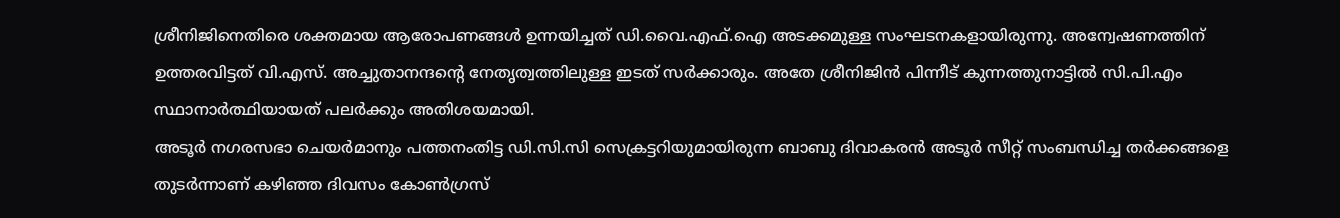ശ്രീനിജിനെതിരെ ശക്തമായ ആരോപണങ്ങൾ ഉന്നയിച്ചത് ഡി.വൈ.എഫ്.ഐ അടക്കമുള്ള സംഘടനകളായിരുന്നു. അന്വേഷണത്തിന് ഉത്തരവിട്ടത് വി.എസ്. അച്ചുതാനന്ദന്റെ നേതൃത്വത്തിലുള്ള ഇടത് സർക്കാരും. അതേ ശ്രീനിജിൻ പിന്നീട് കുന്നത്തുനാട്ടിൽ സി.പി.എം സ്ഥാനാർത്ഥിയായത് പലർക്കും അതിശയമായി.
അടൂർ നഗരസഭാ ചെയർമാനും പത്തനംതിട്ട ഡി.സി.സി സെക്രട്ടറിയുമായിരുന്ന ബാബു ദിവാകരൻ അടൂർ സീറ്റ് സംബന്ധിച്ച തർക്കങ്ങളെ തുടർന്നാണ് കഴിഞ്ഞ ദിവസം കോൺഗ്രസ്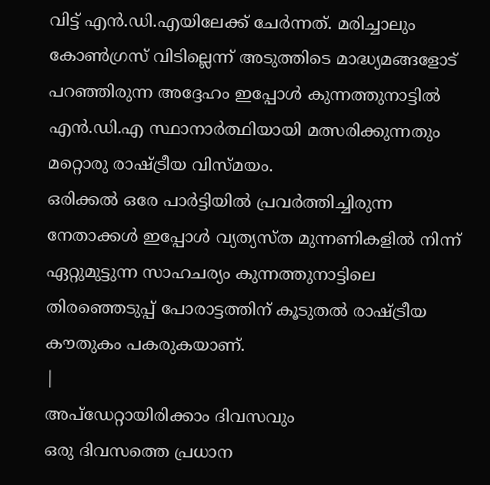വിട്ട് എൻ.ഡി.എയിലേക്ക് ചേർന്നത്. മരിച്ചാലും കോൺഗ്രസ് വിടില്ലെന്ന് അടുത്തിടെ മാദ്ധ്യമങ്ങളോട് പറഞ്ഞിരുന്ന അദ്ദേഹം ഇപ്പോൾ കുന്നത്തുനാട്ടിൽ എൻ.ഡി.എ സ്ഥാനാർത്ഥിയായി മത്സരിക്കുന്നതും മറ്റൊരു രാഷ്ട്രീയ വിസ്മയം.
ഒരിക്കൽ ഒരേ പാർട്ടിയിൽ പ്രവർത്തിച്ചിരുന്ന നേതാക്കൾ ഇപ്പോൾ വ്യത്യസ്ത മുന്നണികളിൽ നിന്ന് ഏറ്റുമുട്ടുന്ന സാഹചര്യം കുന്നത്തുനാട്ടിലെ തിരഞ്ഞെടുപ്പ് പോരാട്ടത്തിന് കൂടുതൽ രാഷ്ട്രീയ കൗതുകം പകരുകയാണ്.
|
അപ്ഡേറ്റായിരിക്കാം ദിവസവും
ഒരു ദിവസത്തെ പ്രധാന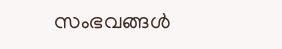സംഭവങ്ങൾ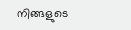നിങ്ങളുടെ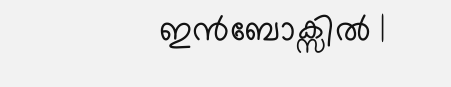ഇൻബോക്സിൽ |